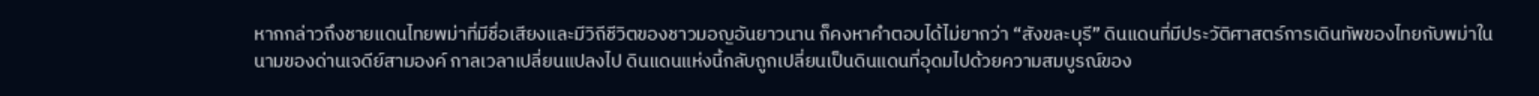หากกล่าวถึงชายแดนไทยพม่าที่มีชื่อเสียงและมีวิถีชีวิตของชาวมอญอันยาวนาน ก็คงหาคำตอบได้ไม่ยากว่า “สังขละบุรี” ดินแดนที่มีประวัติศาสตร์การเดินทัพของไทยกับพม่าใน
นามของด่านเจดีย์สามองค์ กาลเวลาเปลี่ยนแปลงไป ดินแดนแห่งนี้กลับถูกเปลี่ยนเป็นดินแดนที่อุดมไปด้วยความสมบูรณ์ของ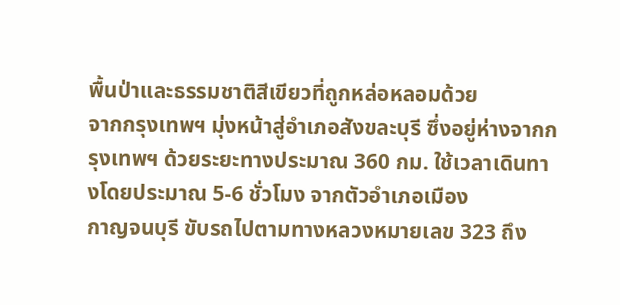พื้นป่าและธรรมชาติสีเขียวที่ถูกหล่อหลอมด้วย
จากกรุงเทพฯ มุ่งหน้าสู่อำเภอสังขละบุรี ซึ่งอยู่ห่างจากกรุงเทพฯ ด้วยระยะทางประมาณ 360 กม. ใช้เวลาเดินทางโดยประมาณ 5-6 ชั่วโมง จากตัวอำเภอเมือง
กาญจนบุรี ขับรถไปตามทางหลวงหมายเลข 323 ถึง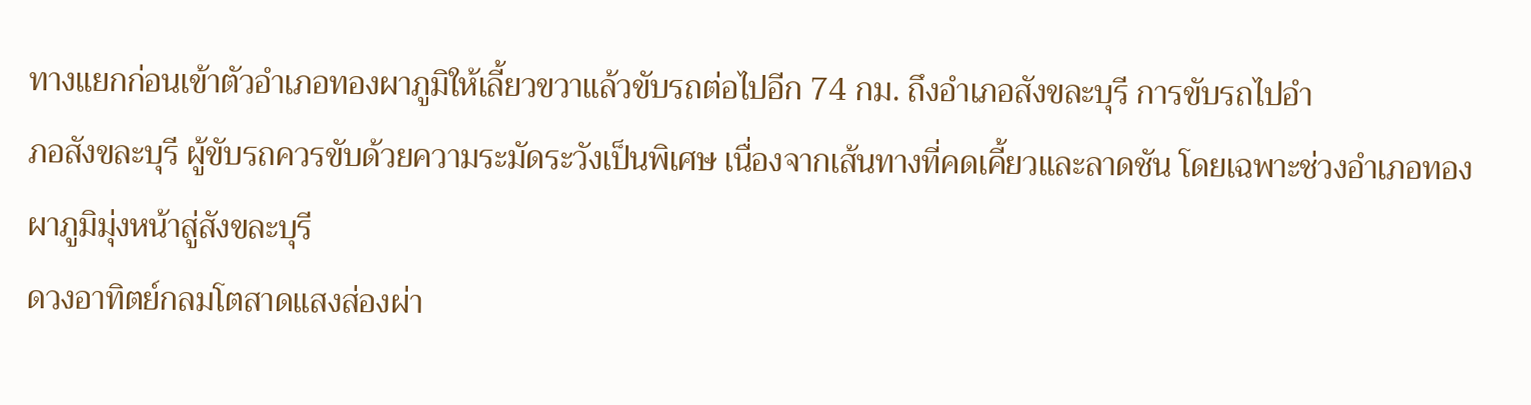ทางแยกก่อนเข้าตัวอำเภอทองผาภูมิให้เลี้ยวขวาแล้วขับรถต่อไปอีก 74 กม. ถึงอำเภอสังขละบุรี การขับรถไปอำ
ภอสังขละบุรี ผู้ขับรถควรขับด้วยความระมัดระวังเป็นพิเศษ เนื่องจากเส้นทางที่คดเคี้ยวและลาดชัน โดยเฉพาะช่วงอำเภอทองผาภูมิมุ่งหน้าสู่สังขละบุรี
ดวงอาทิตย์กลมโตสาดแสงส่องผ่า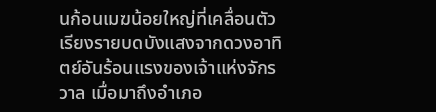นก้อนเมฆน้อยใหญ่ที่เคลื่อนตัวเรียงรายบดบังแสงจากดวงอาทิตย์อันร้อนแรงของเจ้าแห่งจักรวาล เมื่อมาถึงอำเภอ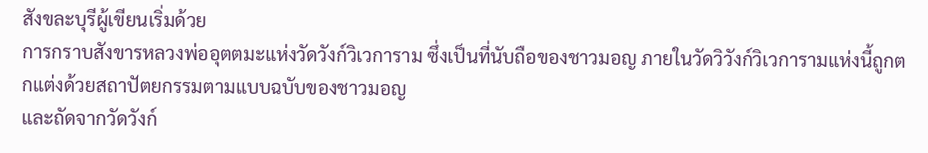สังขละบุรีผู้เขียนเริ่มด้วย
การกราบสังขารหลวงพ่ออุตตมะแห่งวัดวังก์วิเวการาม ซึ่งเป็นที่นับถือของชาวมอญ ภายในวัดวิวังก์วิเวการามแห่งนี้ถูกตกแต่งด้วยสถาปัตยกรรมตามแบบฉบับของชาวมอญ
และถัดจากวัดวังก์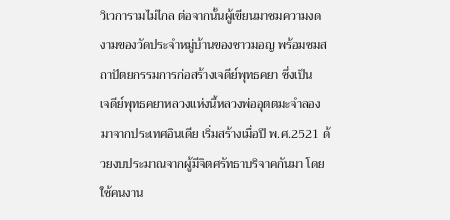วิเวการามไม่ไกล ต่อจากนั้นผู้เขียนมาชมความงดงามของวัดประจำหมู่บ้านของชาวมอญ พร้อมชมสถาปัตยกรรมการก่อสร้างเจดีย์พุทธคยา ซึ่งเป็น
เจดีย์พุทธคยาหลวงแห่งนี้หลวงพ่ออุตตมะจำลองมาจากประเทศอินเดีย เริ่มสร้างเมื่อปี พ.ศ.2521 ด้วยงบประมาณจากผู้มีจิตศรัทธาบริจาคกันมา โดยใช้คนงาน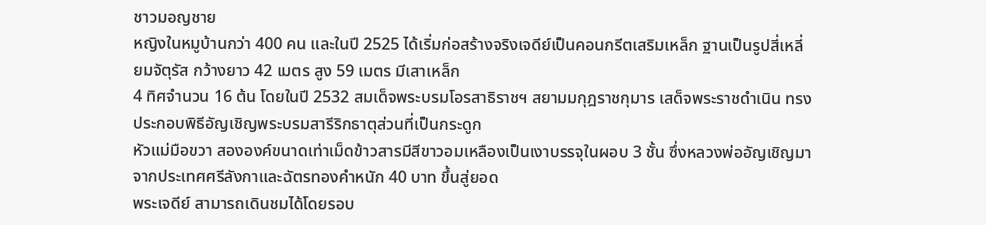ชาวมอญชาย
หญิงในหมูบ้านกว่า 400 คน และในปี 2525 ได้เริ่มก่อสร้างจริงเจดีย์เป็นคอนกรีตเสริมเหล็ก ฐานเป็นรูปสี่เหลี่ยมจัตุรัส กว้างยาว 42 เมตร สูง 59 เมตร มีเสาเหล็ก
4 ทิศจำนวน 16 ต้น โดยในปี 2532 สมเด็จพระบรมโอรสาธิราชฯ สยามมกุฎราชกุมาร เสด็จพระราชดำเนิน ทรงประกอบพิธีอัญเชิญพระบรมสารีริกธาตุส่วนที่เป็นกระดูก
หัวแม่มือขวา สององค์ขนาดเท่าเม็ดข้าวสารมีสีขาวอมเหลืองเป็นเงาบรรจุในผอบ 3 ชั้น ซึ่งหลวงพ่ออัญเชิญมาจากประเทศศรีลังกาและฉัตรทองคำหนัก 40 บาท ขึ้นสู่ยอด
พระเจดีย์ สามารถเดินชมได้โดยรอบ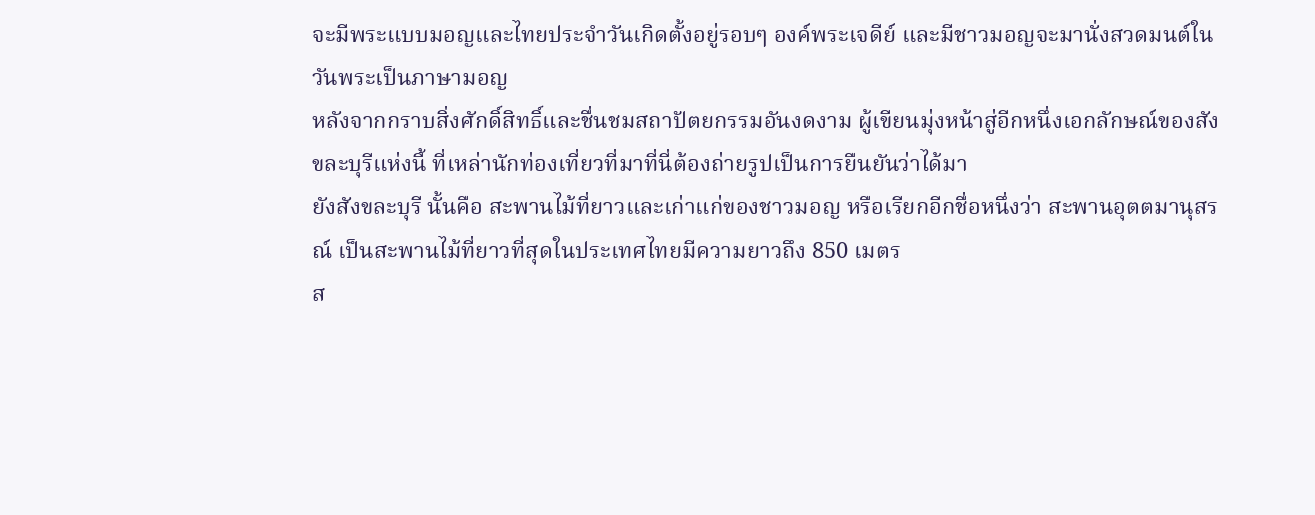จะมีพระแบบมอญและไทยประจำวันเกิดตั้งอยู่รอบๆ องค์พระเจดีย์ และมีชาวมอญจะมานั่งสวดมนต์ในวันพระเป็นภาษามอญ
หลังจากกราบสิ่งศักดิ์สิทธิ์และชื่นชมสถาปัตยกรรมอันงดงาม ผู้เขียนมุ่งหน้าสู่อีกหนึ่งเอกลักษณ์ของสังขละบุรีแห่งนี้ ที่เหล่านักท่องเที่ยวที่มาที่นี่ต้องถ่ายรูปเป็นการยืนยันว่าได้มา
ยังสังขละบุรี นั้นคือ สะพานไม้ที่ยาวและเก่าแก่ของชาวมอญ หรือเรียกอีกชื่อหนึ่งว่า สะพานอุตตมานุสรณ์ เป็นสะพานไม้ที่ยาวที่สุดในประเทศไทยมีความยาวถึง 850 เมตร
ส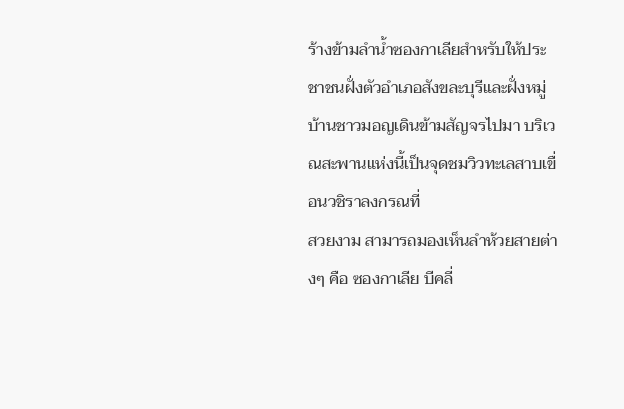ร้างข้ามลำน้ำซองกาเลียสำหรับให้ประชาชนฝั่งตัวอำเภอสังขละบุรีและฝั่งหมู่บ้านชาวมอญเดินข้ามสัญจรไปมา บริเวณสะพานแห่งนี้เป็นจุดชมวิวทะเลสาบเขื่อนวชิราลงกรณที่
สวยงาม สามารถมองเห็นลำห้วยสายต่างๆ คือ ซองกาเลีย บีคลี่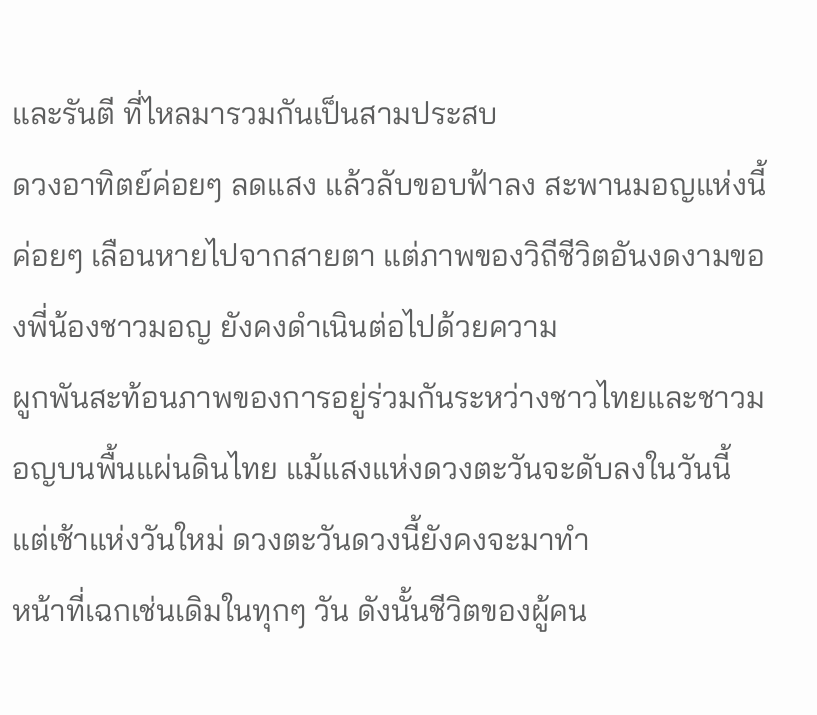และรันตี ที่ไหลมารวมกันเป็นสามประสบ
ดวงอาทิตย์ค่อยๆ ลดแสง แล้วลับขอบฟ้าลง สะพานมอญแห่งนี้ค่อยๆ เลือนหายไปจากสายตา แต่ภาพของวิถีชีวิตอันงดงามของพี่น้องชาวมอญ ยังคงดำเนินต่อไปด้วยความ
ผูกพันสะท้อนภาพของการอยู่ร่วมกันระหว่างชาวไทยและชาวมอญบนพื้นแผ่นดินไทย แม้แสงแห่งดวงตะวันจะดับลงในวันนี้แต่เช้าแห่งวันใหม่ ดวงตะวันดวงนี้ยังคงจะมาทำ
หน้าที่เฉกเช่นเดิมในทุกๆ วัน ดังนั้นชีวิตของผู้คน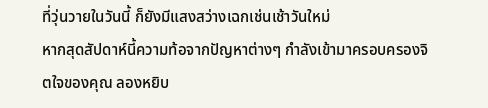ที่วุ่นวายในวันนี้ ก็ยังมีแสงสว่างเฉกเช่นเช้าวันใหม่
หากสุดสัปดาห์นี้ความท้อจากปัญหาต่างๆ กำลังเข้ามาครอบครองจิตใจของคุณ ลองหยิบ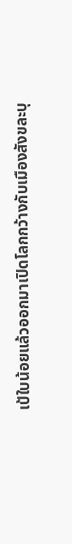เป้ใบน้อยแล้วออกมาเปิดโลกกว้างกับเมืองสังขละบุ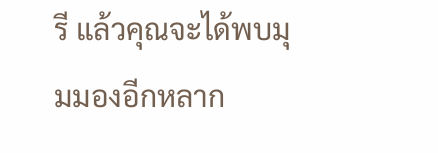รี แล้วคุณจะได้พบมุมมองอีกหลาก